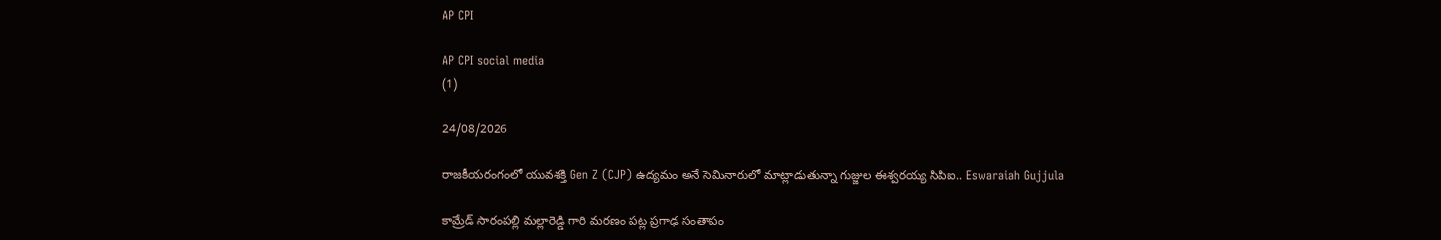AP CPI

AP CPI social media
(1)

24/08/2026

రాజకీయరంగంలో యువశక్తి Gen Z (CJP) ఉద్యమం అనే సెమినారులో మాట్లాడుతున్నా గుజ్జుల ఈశ్వరయ్య సిపిఐ.. Eswaraiah Gujjula

కామ్రేడ్ సారంపల్లి మల్లారెడ్డి గారి మరణం పట్ల ప్రగాఢ సంతాపం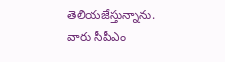తెలియజేస్తున్నాను. వారు సీపీఎం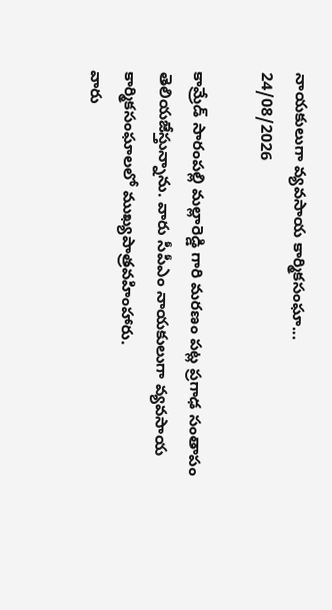నాయకులుగా వ్యవసాయ కార్మికసంఘా...
24/08/2026

కామ్రేడ్ సారంపల్లి మల్లారెడ్డి గారి మరణం పట్ల ప్రగాఢ సంతాపం తెలియజేస్తున్నాను. వారు సీపీఎం నాయకులుగా వ్యవసాయ కార్మికసంఘాలలో ముఖ్యపాత్రవహింహారు.
వారు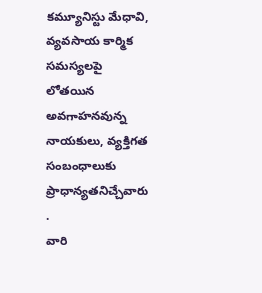కమ్యూనిస్టు మేధావి, వ్యవసాయ కార్మిక సమస్యలపై లోతయిన అవగాహనవున్న నాయకులు, వ్యక్తిగత సంబంధాలుకు ప్రాధాన్యతనిచ్చేవారు .
వారి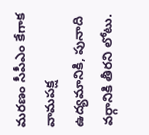మరణం సీపీఎం కేగాక వామపక్ష ఉద్యమానికి, పునాది వర్గానికి తీరని లోటు.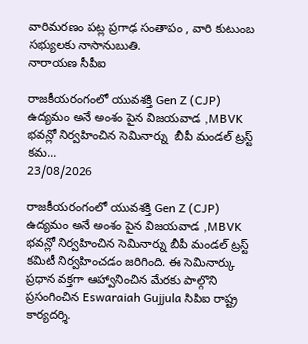వారిమరణం పట్ల ప్రగాఢ సంతాపం , వారి కుటుంబ సభ్యులకు నాసానుబుతి.
నారాయణ సీపీఐ

రాజకీయరంగంలో యువశక్తి Gen Z (CJP) ఉద్యమం అనే అంశం పైన విజయవాడ ,MBVK భవన్లో నిర్వహించిన సెమినార్ను  బీపీ మండల్ ట్రస్ట్ కమ...
23/08/2026

రాజకీయరంగంలో యువశక్తి Gen Z (CJP) ఉద్యమం అనే అంశం పైన విజయవాడ ,MBVK భవన్లో నిర్వహించిన సెమినార్ను బీపీ మండల్ ట్రస్ట్ కమిటీ నిర్వహించడం జరిగింది. ఈ సెమినార్కు ప్రధాన వక్తగా ఆహ్వానించిన మేరకు పాల్గొని ప్రసంగించిన Eswaraiah Gujjula సిపిఐ రాష్ట్ర కార్యదర్శి.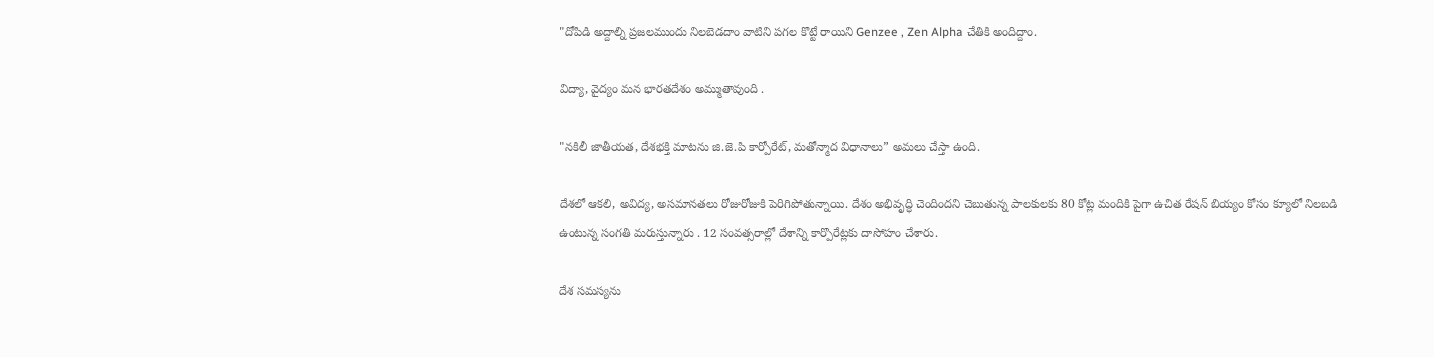"దోపిడి అద్దాల్ని ప్రజలముందు నిలబెడదాం వాటిని పగల కొట్టే రాయిని Genzee , Zen Alpha చేతికి అందిద్దాం.

విద్యా, వైద్యం మన భారతదేశం అమ్ముతావుంది .

"నకిలీ జాతీయత, దేశభక్తి మాటను జి.జె.పి కార్పోరేట్, మతోన్మాద విధానాలు” అమలు చేస్తా ఉంది.

దేశలో ఆకలి, అవిద్య, అసమానతలు రోజురోజుకి పెరిగిపోతున్నాయి. దేశం అభివృద్ధి చెందిందని చెబుతున్న పాలకులకు 80 కోట్ల మందికి పైగా ఉచిత రేషన్ బియ్యం కోసం క్యూలో నిలబడి ఉంటున్న సంగతి మరుస్తున్నారు . 12 సంవత్సరాల్లో దేశాన్ని కార్పొరేట్లకు దాసోహం చేశారు.

దేశ సమస్యను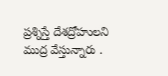ప్రశ్నిస్తే దేశద్రోహులని ముద్ర వేస్తున్నారు .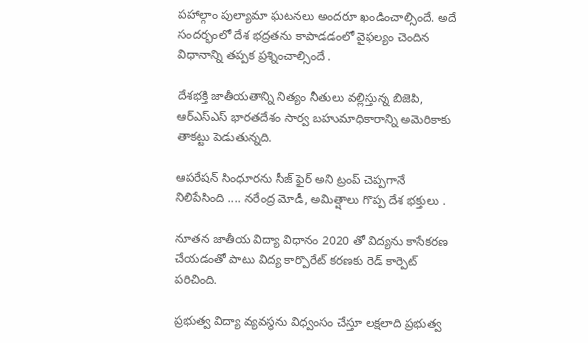పహాల్గాం పుల్యామా ఘటనలు అందరూ ఖండించాల్సిందే. అదే సందర్భంలో దేశ భద్రతను కాపాడడంలో వైఫల్యం చెందిన విధానాన్ని తప్పక ప్రశ్నించాల్సిందే .

దేశభక్తి జాతీయతాన్ని నిత్యం నీతులు వల్లిస్తున్న బిజెపి, ఆర్ఎస్ఎస్ భారతదేశం సార్వ బహుమాధికారాన్ని అమెరికాకు తాకట్టు పెడుతున్నది.

ఆపరేషన్ సింధూరను సీజ్ ఫైర్ అని ట్రంప్ చెప్పగానే నిలిపేసింది .... నరేంద్ర మోడీ, అమిత్షాలు గొప్ప దేశ భక్తులు .

నూతన జాతీయ విద్యా విధానం 2020 తో విద్యను కాసేకరణ చేయడంతో పాటు విద్య కార్పొరేట్ కరణకు రెడ్ కార్పెట్ పరిచింది.

ప్రభుత్వ విద్యా వ్యవస్థను విధ్వంసం చేస్తూ లక్షలాది ప్రభుత్వ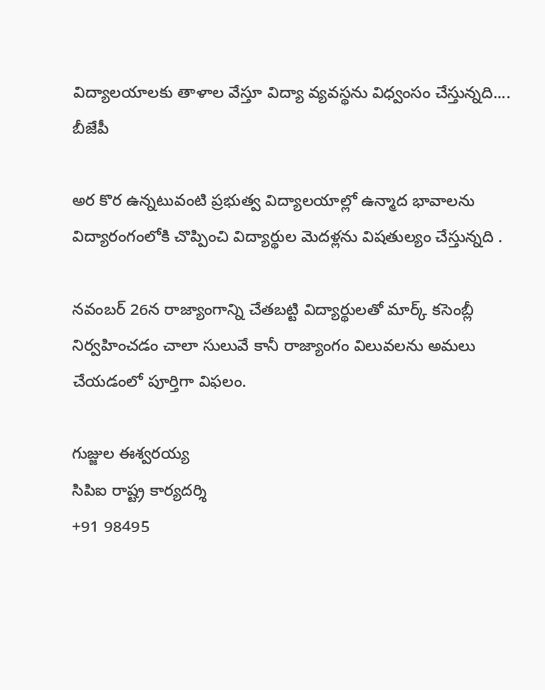విద్యాలయాలకు తాళాల వేస్తూ విద్యా వ్యవస్థను విధ్వంసం చేస్తున్నది.... బీజేపీ

అర కొర ఉన్నటువంటి ప్రభుత్వ విద్యాలయాల్లో ఉన్మాద భావాలను విద్యారంగంలోకి చొప్పించి విద్యార్థుల మెదళ్లను విషతుల్యం చేస్తున్నది .

నవంబర్ 26న రాజ్యాంగాన్ని చేతబట్టి విద్యార్థులతో మార్క్ కసెంబ్లీ నిర్వహించడం చాలా సులువే కానీ రాజ్యాంగం విలువలను అమలు చేయడంలో పూర్తిగా విఫలం.

గుజ్జుల ఈశ్వరయ్య
సిపిఐ రాష్ట్ర కార్యదర్శి
+91 98495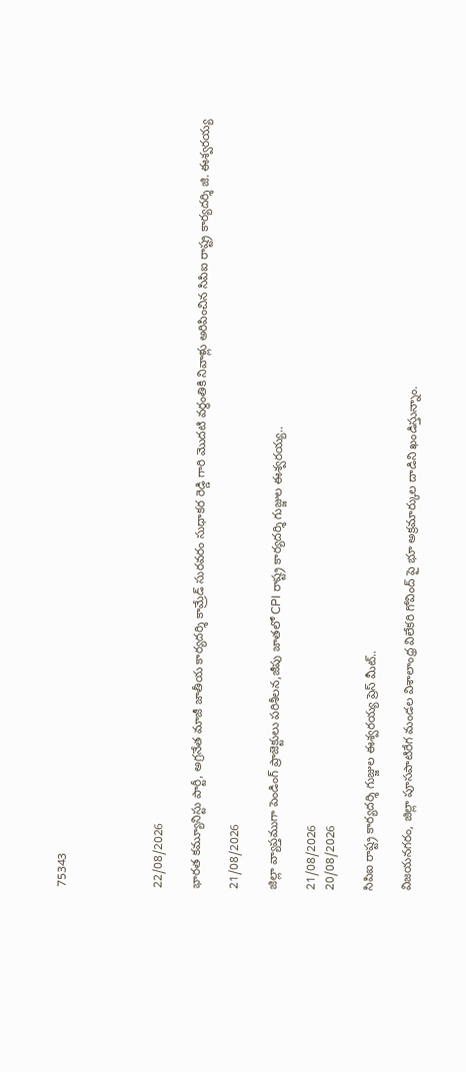75343




22/08/2026

భారత కమ్యూనిస్టు పార్టీ, అగ్రనేత మాజీ జాతీయ కార్యదర్శి కామ్రేడ్ సురవరం సుధాకర రెడ్డి గారి మొదటి వర్ధంతికి నివాళ్లు అరిపించిన సిపిఐ రాష్ట్ర కార్యదర్శి జి. ఈశ్వరయ్య

21/08/2026

జిల్లా వ్యాప్తముగా పెండింగ్ ప్రాజెక్టులు పరిశీలన,జీపు జాతలో CPI రాష్ట్ర కార్యదర్శి గుజ్జుల ఈశ్వరయ్య..

21/08/2026
20/08/2026

సిపిఐ రాష్ట్ర కార్యదర్శి గుజ్జుల ఈశ్వరయ్య ప్రెస్ మీట్..

విజయనగరం, జిల్లా పూసపాటిరేగ మండల విశాలాంధ్ర విలేకరి గోవింద్ పై భూ అక్రమార్కుల దాడిని ఖండిస్తున్నాం.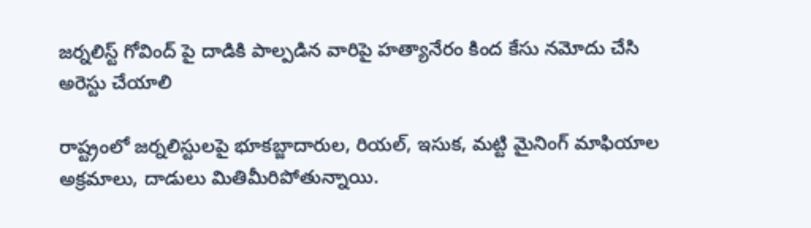జర్నలిస్ట్ గోవింద్ పై దాడికి పాల్పడిన వారిపై హత్యానేరం కింద కేసు నమోదు చేసి అరెస్టు చేయాలి

రాష్ట్రంలో జర్నలిస్టులపై భూకబ్జాదారుల, రియల్, ఇసుక, మట్టి మైనింగ్ మాఫియాల అక్రమాలు, దాడులు మితిమీరిపోతున్నాయి.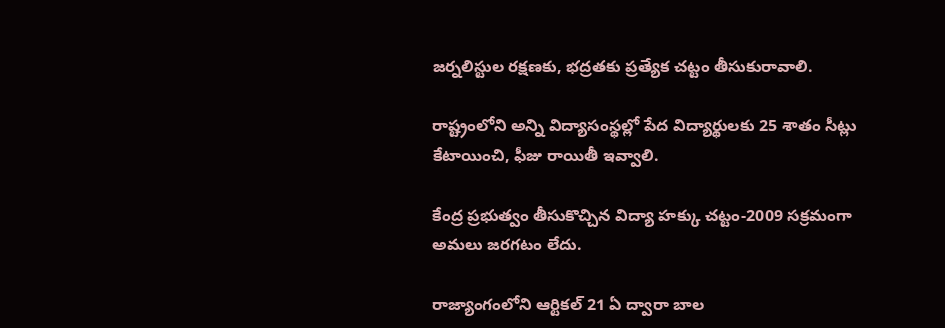జర్నలిస్టుల రక్షణకు, భద్రతకు ప్రత్యేక చట్టం తీసుకురావాలి.

రాష్ట్రంలోని అన్ని విద్యాసంస్థల్లో పేద విద్యార్థులకు 25 శాతం సీట్లు కేటాయించి, ఫీజు రాయితీ ఇవ్వాలి.

కేంద్ర ప్రభుత్వం తీసుకొచ్చిన విద్యా హక్కు చట్టం-2009 సక్రమంగా అమలు జరగటం లేదు.

రాజ్యాంగంలోని ఆర్టికల్ 21 ఏ ద్వారా బాల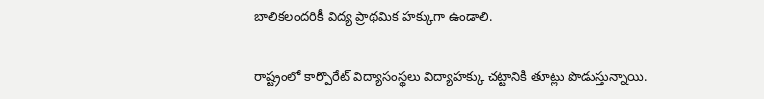బాలికలందరికీ విద్య ప్రాథమిక హక్కుగా ఉండాలి.

రాష్ట్రంలో కార్పొరేట్ విద్యాసంస్థలు విద్యాహక్కు చట్టానికి తూట్లు పొడుస్తున్నాయి.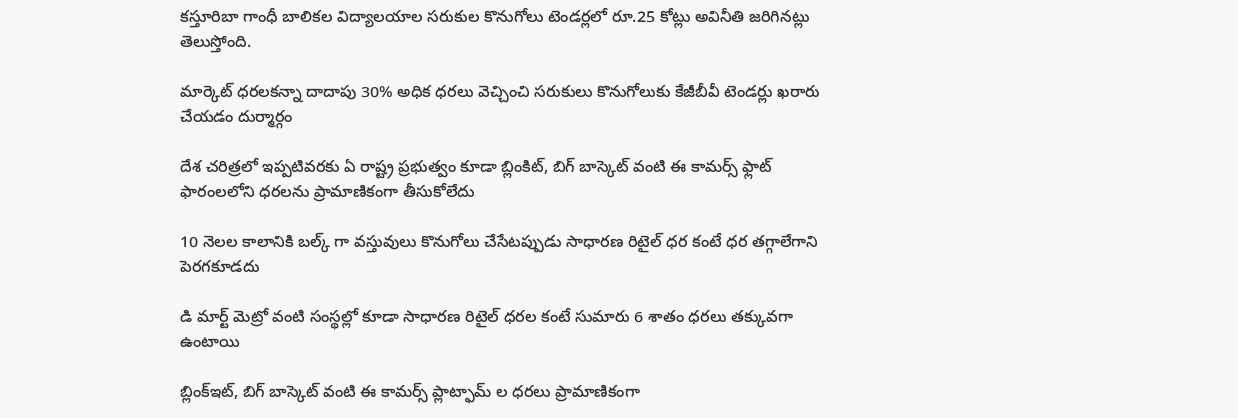కస్తూరిబా గాంధీ బాలికల విద్యాలయాల సరుకుల కొనుగోలు టెండర్లలో రూ.25 కోట్లు అవినీతి జరిగినట్లు తెలుస్తోంది.

మార్కెట్ ధరలకన్నా దాదాపు 30% అధిక ధరలు వెచ్చించి సరుకులు కొనుగోలుకు కేజీబీవీ టెండర్లు ఖరారు చేయడం దుర్మార్గం

దేశ చరిత్రలో ఇప్పటివరకు ఏ రాష్ట్ర ప్రభుత్వం కూడా బ్లింకిట్, బిగ్ బాస్కెట్ వంటి ఈ కామర్స్ ఫ్లాట్ ఫారంలలోని ధరలను ప్రామాణికంగా తీసుకోలేదు

10 నెలల కాలానికి బల్క్ గా వస్తువులు కొనుగోలు చేసేటప్పుడు సాధారణ రిటైల్ ధర కంటే ధర తగ్గాలేగాని పెరగకూడదు

డి మార్ట్ మెట్రో వంటి సంస్థల్లో కూడా సాధారణ రిటైల్ ధరల కంటే సుమారు 6 శాతం ధరలు తక్కువగా ఉంటాయి

బ్లింక్ఇట్, బిగ్ బాస్కెట్ వంటి ఈ కామర్స్ ప్లాట్ఫామ్ ల ధరలు ప్రామాణికంగా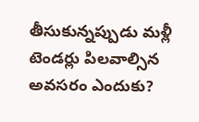తీసుకున్నప్పుడు మళ్లీ టెండర్లు పిలవాల్సిన అవసరం ఎందుకు?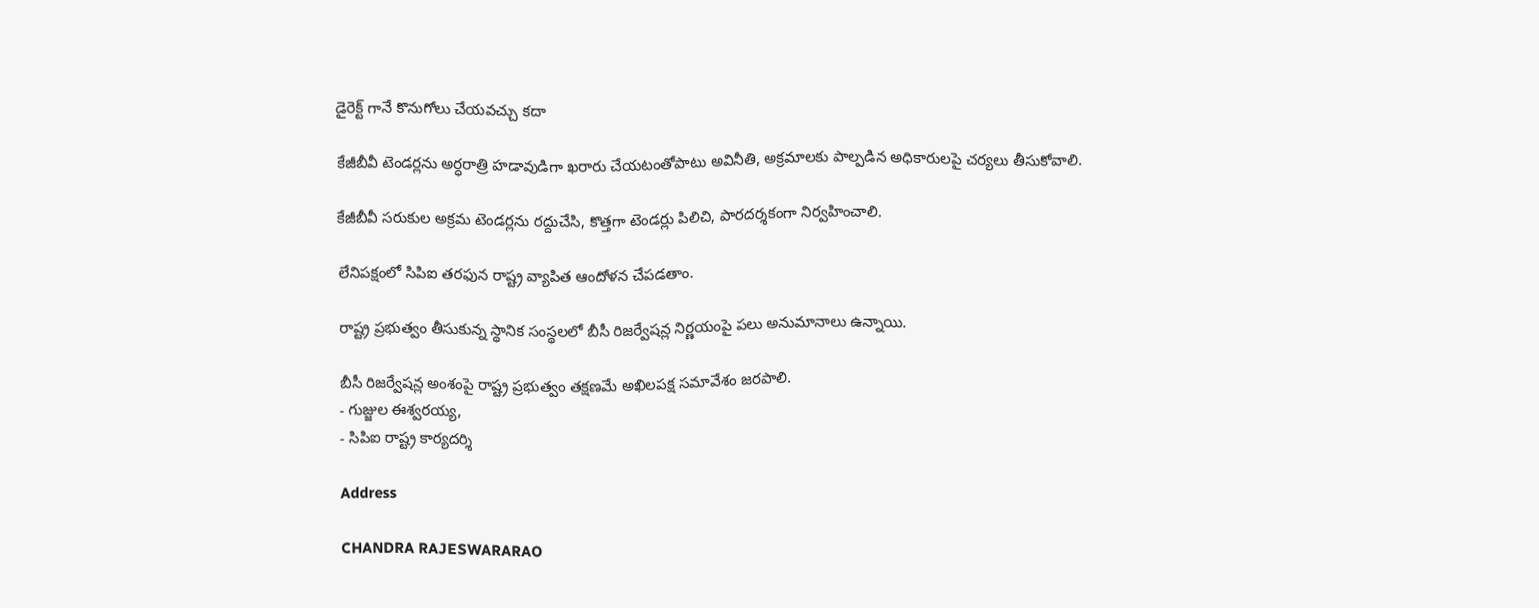డైరెక్ట్ గానే కొనుగోలు చేయవచ్చు కదా

కేజీబీవీ టెండర్లను అర్ధరాత్రి హడావుడిగా ఖరారు చేయటంతోపాటు అవినీతి, అక్రమాలకు పాల్పడిన అధికారులపై చర్యలు తీసుకోవాలి.

కేజీబీవీ సరుకుల అక్రమ టెండర్లను రద్దుచేసి, కొత్తగా టెండర్లు పిలిచి, పారదర్శకంగా నిర్వహించాలి.

లేనిపక్షంలో సిపిఐ తరఫున రాష్ట్ర వ్యాపిత ఆందోళన చేపడతాం.

రాష్ట్ర ప్రభుత్వం తీసుకున్న స్థానిక సంస్థలలో బీసీ రిజర్వేషన్ల నిర్ణయంపై పలు అనుమానాలు ఉన్నాయి.

బీసీ రిజర్వేషన్ల అంశంపై రాష్ట్ర ప్రభుత్వం తక్షణమే అఖిలపక్ష సమావేశం జరపాలి.
- గుజ్జుల ఈశ్వరయ్య,
- సిపిఐ రాష్ట్ర కార్యదర్శి

Address

CHANDRA RAJESWARARAO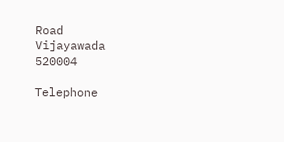Road
Vijayawada
520004

Telephone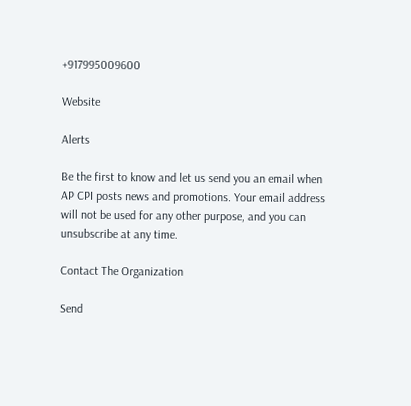+917995009600

Website

Alerts

Be the first to know and let us send you an email when AP CPI posts news and promotions. Your email address will not be used for any other purpose, and you can unsubscribe at any time.

Contact The Organization

Send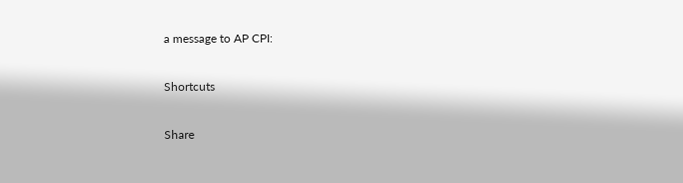a message to AP CPI:

Shortcuts

Share